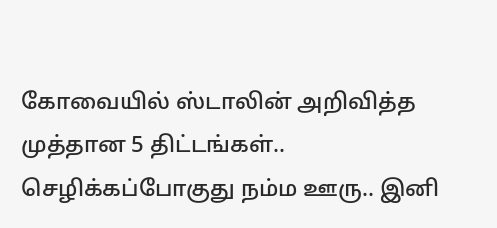கோவையில் ஸ்டாலின் அறிவித்த முத்தான 5 திட்டங்கள்.. செழிக்கப்போகுது நம்ம ஊரு.. இனி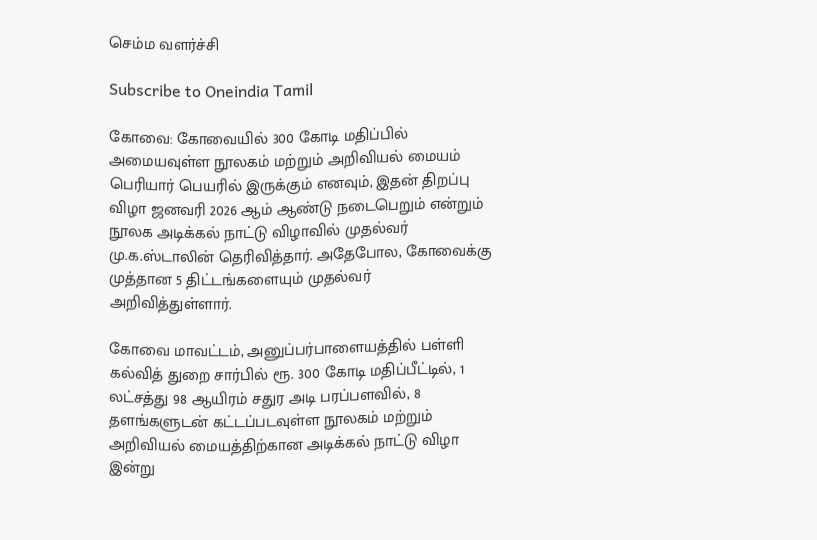செம்ம வளர்ச்சி

Subscribe to Oneindia Tamil

கோவை: கோவையில் 300 கோடி மதிப்பில் அமையவுள்ள நூலகம் மற்றும் அறிவியல் மையம் பெரியார் பெயரில் இருக்கும் எனவும், இதன் திறப்பு விழா ஜனவரி 2026 ஆம் ஆண்டு நடைபெறும் என்றும் நூலக அடிக்கல் நாட்டு விழாவில் முதல்வர் மு.க.ஸ்டாலின் தெரிவித்தார். அதேபோல, கோவைக்கு முத்தான 5 திட்டங்களையும் முதல்வர் அறிவித்துள்ளார்.

கோவை மாவட்டம், அனுப்பர்பாளையத்தில் பள்ளி கல்வித் துறை சார்பில் ரூ. 300 கோடி மதிப்பீட்டில், 1 லட்சத்து 98 ஆயிரம் சதுர அடி பரப்பளவில், 8 தளங்களுடன் கட்டப்படவுள்ள நூலகம் மற்றும் அறிவியல் மையத்திற்கான அடிக்கல் நாட்டு விழா இன்று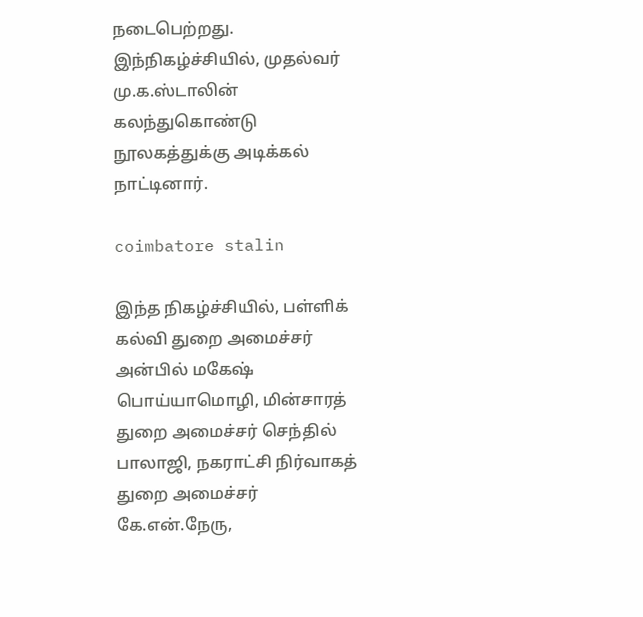நடைபெற்றது. இந்நிகழ்ச்சியில், முதல்வர் மு.க.ஸ்டாலின் கலந்துகொண்டு நூலகத்துக்கு அடிக்கல் நாட்டினார்.

coimbatore stalin

இந்த நிகழ்ச்சியில், பள்ளிக் கல்வி துறை அமைச்சர் அன்பில் மகேஷ் பொய்யாமொழி, மின்சாரத் துறை அமைச்சர் செந்தில் பாலாஜி, நகராட்சி நிர்வாகத் துறை அமைச்சர் கே.என்.நேரு,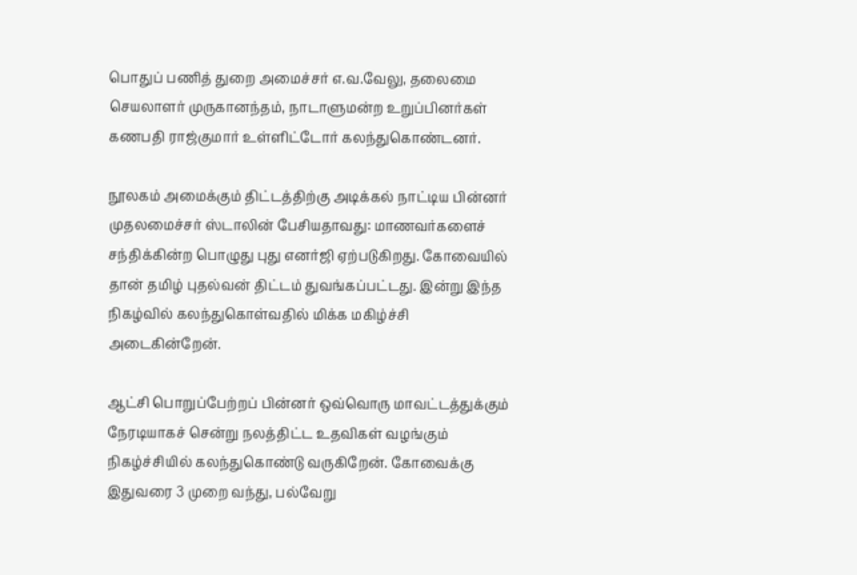பொதுப் பணித் துறை அமைச்சர் எ.வ.வேலு, தலைமை செயலாளர் முருகானந்தம், நாடாளுமன்ற உறுப்பினர்கள் கணபதி ராஜ்குமார் உள்ளிட்டோர் கலந்துகொண்டனர்.

நூலகம் அமைக்கும் திட்டத்திற்கு அடிக்கல் நாட்டிய பின்னர் முதலமைச்சர் ஸ்டாலின் பேசியதாவது: மாணவர்களைச் சந்திக்கின்ற பொழுது புது எனர்ஜி ஏற்படுகிறது. கோவையில் தான் தமிழ் புதல்வன் திட்டம் துவங்கப்பட்டது. இன்று இந்த நிகழ்வில் கலந்துகொள்வதில் மிக்க மகிழ்ச்சி அடைகின்றேன்.

ஆட்சி பொறுப்பேற்றப் பின்னர் ஒவ்வொரு மாவட்டத்துக்கும் நேரடியாகச் சென்று நலத்திட்ட உதவிகள் வழங்கும் நிகழ்ச்சியில் கலந்துகொண்டு வருகிறேன். கோவைக்கு இதுவரை 3 முறை வந்து, பல்வேறு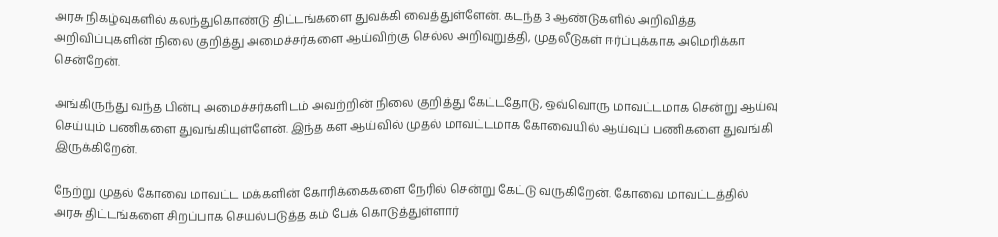அரசு நிகழ்வுகளில் கலந்துகொண்டு திட்டங்களை துவக்கி வைத்துள்ளேன். கடந்த 3 ஆண்டுகளில் அறிவித்த அறிவிப்புகளின் நிலை குறித்து அமைச்சர்களை ஆய்விற்கு செல்ல அறிவுறுத்தி, முதலீடுகள் ஈர்ப்புக்காக அமெரிக்கா சென்றேன்.

அங்கிருந்து வந்த பின்பு அமைச்சர்களிடம் அவற்றின் நிலை குறித்து கேட்டதோடு, ஒவ்வொரு மாவட்டமாக சென்று ஆய்வு செய்யும் பணிகளை துவங்கியுள்ளேன். இந்த கள ஆய்வில் முதல் மாவட்டமாக கோவையில் ஆய்வுப் பணிகளை துவங்கி இருக்கிறேன்.

நேற்று முதல் கோவை மாவட்ட மக்களின் கோரிக்கைகளை நேரில் சென்று கேட்டு வருகிறேன். கோவை மாவட்டத்தில் அரசு திட்டங்களை சிறப்பாக செயல்படுத்த கம் பேக் கொடுத்துள்ளார்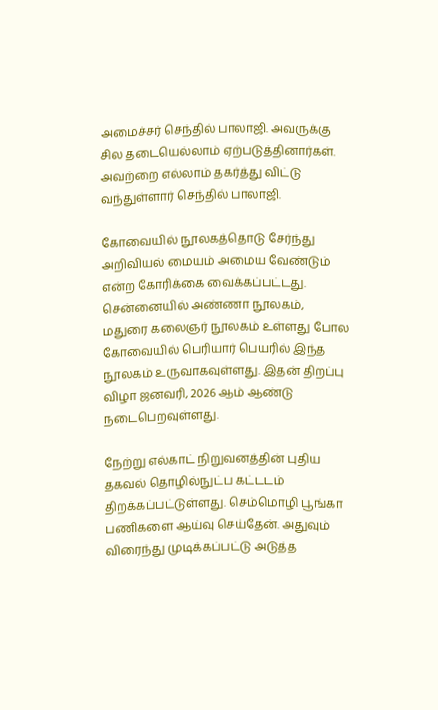அமைச்சர் செந்தில் பாலாஜி. அவருக்கு சில தடையெல்லாம் ஏற்படுத்தினார்கள். அவற்றை எல்லாம் தகர்த்து விட்டு வந்துள்ளார் செந்தில் பாலாஜி.

கோவையில் நூலகத்தொடு சேர்ந்து அறிவியல் மையம் அமைய வேண்டும் என்ற கோரிக்கை வைக்கப்பட்டது. சென்னையில் அண்ணா நூலகம், மதுரை கலைஞர் நூலகம் உள்ளது போல கோவையில் பெரியார் பெயரில் இந்த நூலகம் உருவாகவுள்ளது. இதன் திறப்பு விழா ஜனவரி, 2026 ஆம் ஆண்டு நடைபெறவுள்ளது.

நேற்று எல்காட் நிறுவனத்தின் புதிய தகவல் தொழில்நுட்ப கட்டடம் திறக்கப்பட்டுள்ளது. செம்மொழி பூங்கா பணிகளை ஆய்வு செய்தேன். அதுவும் விரைந்து முடிக்கப்பட்டு அடுத்த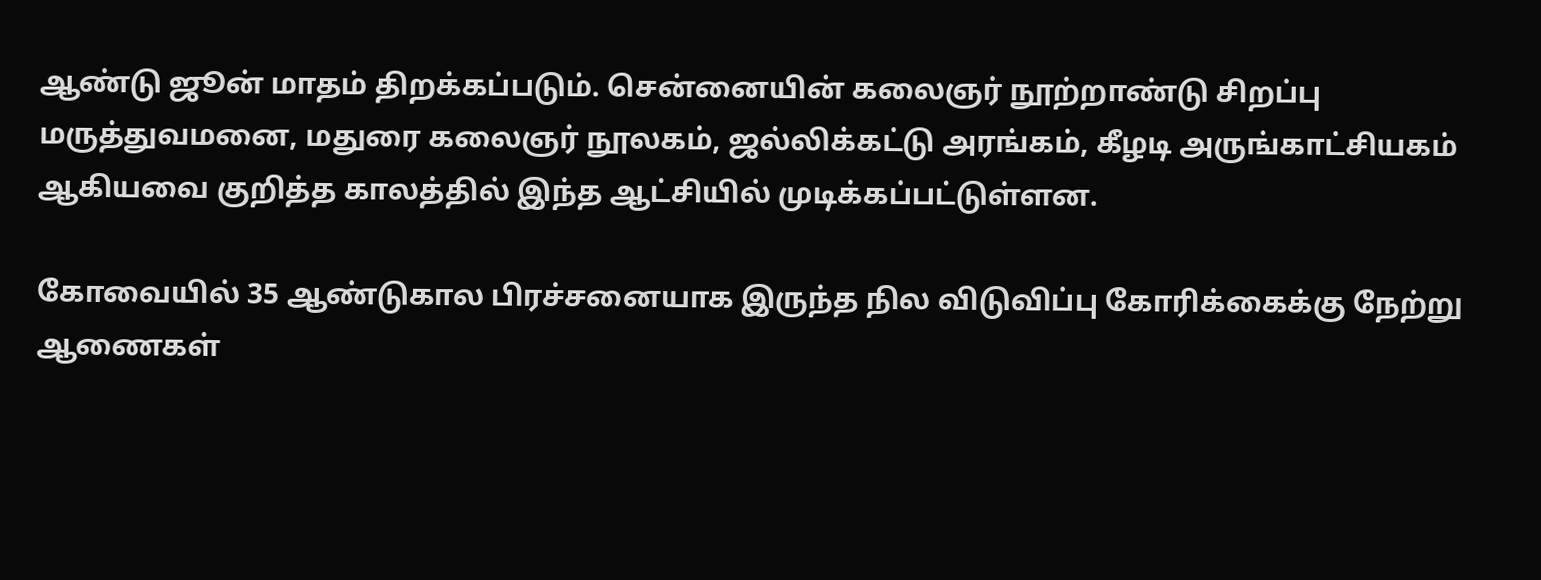ஆண்டு ஜூன் மாதம் திறக்கப்படும். சென்னையின் கலைஞர் நூற்றாண்டு சிறப்பு மருத்துவமனை, மதுரை கலைஞர் நூலகம், ஜல்லிக்கட்டு அரங்கம், கீழடி அருங்காட்சியகம் ஆகியவை குறித்த காலத்தில் இந்த ஆட்சியில் முடிக்கப்பட்டுள்ளன.

கோவையில் 35 ஆண்டுகால பிரச்சனையாக இருந்த நில விடுவிப்பு கோரிக்கைக்கு நேற்று ஆணைகள்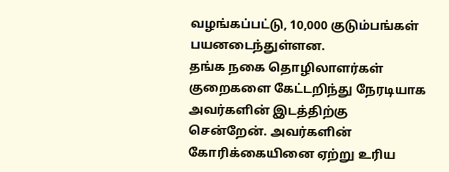வழங்கப்பட்டு, 10,000 குடும்பங்கள் பயனடைந்துள்ளன.
தங்க நகை தொழிலாளர்கள் குறைகளை கேட்டறிந்து நேரடியாக அவர்களின் இடத்திற்கு சென்றேன். அவர்களின் கோரிக்கையினை ஏற்று உரிய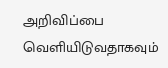அறிவிப்பை வெளியிடுவதாகவும்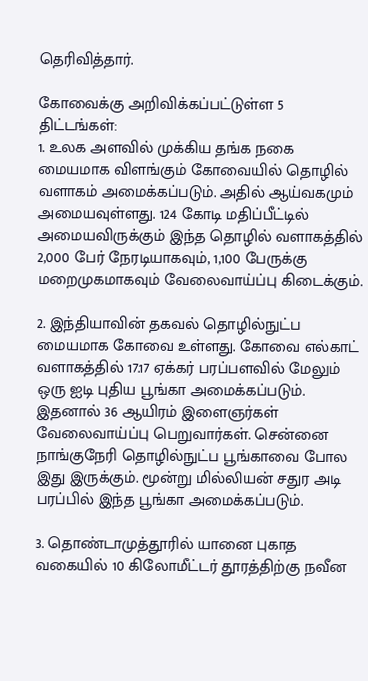தெரிவித்தார்.

கோவைக்கு அறிவிக்கப்பட்டுள்ள 5 திட்டங்கள்:
1. உலக அளவில் முக்கிய தங்க நகை மையமாக விளங்கும் கோவையில் தொழில் வளாகம் அமைக்கப்படும். அதில் ஆய்வகமும் அமையவுள்ளது. 124 கோடி மதிப்பீட்டில் அமையவிருக்கும் இந்த தொழில் வளாகத்தில் 2,000 பேர் நேரடியாகவும், 1,100 பேருக்கு மறைமுகமாகவும் வேலைவாய்ப்பு கிடைக்கும்.

2. இந்தியாவின் தகவல் தொழில்நுட்ப மையமாக கோவை உள்ளது. கோவை எல்காட் வளாகத்தில் 17.17 ஏக்கர் பரப்பளவில் மேலும் ஒரு ஐடி புதிய பூங்கா அமைக்கப்படும். இதனால் 36 ஆயிரம் இளைஞர்கள் வேலைவாய்ப்பு பெறுவார்கள். சென்னை நாங்குநேரி தொழில்நுட்ப பூங்காவை போல இது இருக்கும். மூன்று மில்லியன் சதுர அடி பரப்பில் இந்த பூங்கா அமைக்கப்படும்.

3. தொண்டாமுத்தூரில் யானை புகாத வகையில் 10 கிலோமீட்டர் தூரத்திற்கு நவீன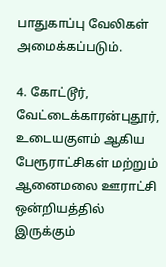பாதுகாப்பு வேலிகள் அமைக்கப்படும்.

4. கோட்டூர், வேட்டைக்காரன்புதூர், உடையகுளம் ஆகிய பேரூராட்சிகள் மற்றும் ஆனைமலை ஊராட்சி ஒன்றியத்தில் இருக்கும்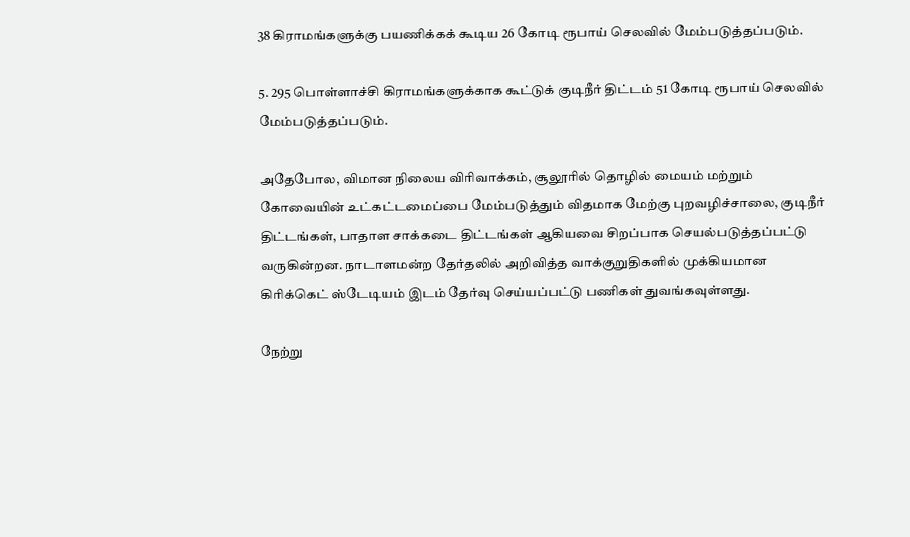38 கிராமங்களுக்கு பயணிக்கக் கூடிய 26 கோடி ரூபாய் செலவில் மேம்படுத்தப்படும்.

5. 295 பொள்ளாச்சி கிராமங்களுக்காக கூட்டுக் குடிநீர் திட்டம் 51 கோடி ரூபாய் செலவில் மேம்படுத்தப்படும்.

அதேபோல, விமான நிலைய விரிவாக்கம், சூலூரில் தொழில் மையம் மற்றும் கோவையின் உட்கட்டமைப்பை மேம்படுத்தும் விதமாக மேற்கு புறவழிச்சாலை, குடிநீர் திட்டங்கள், பாதாள சாக்கடை திட்டங்கள் ஆகியவை சிறப்பாக செயல்படுத்தப்பட்டு வருகின்றன. நாடாளமன்ற தேர்தலில் அறிவித்த வாக்குறுதிகளில் முக்கியமான கிரிக்கெட் ஸ்டேடியம் இடம் தேர்வு செய்யப்பட்டு பணிகள் துவங்கவுள்ளது.

நேற்று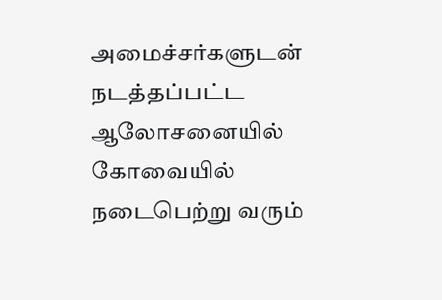அமைச்சர்களுடன் நடத்தப்பட்ட ஆலோசனையில் கோவையில் நடைபெற்று வரும்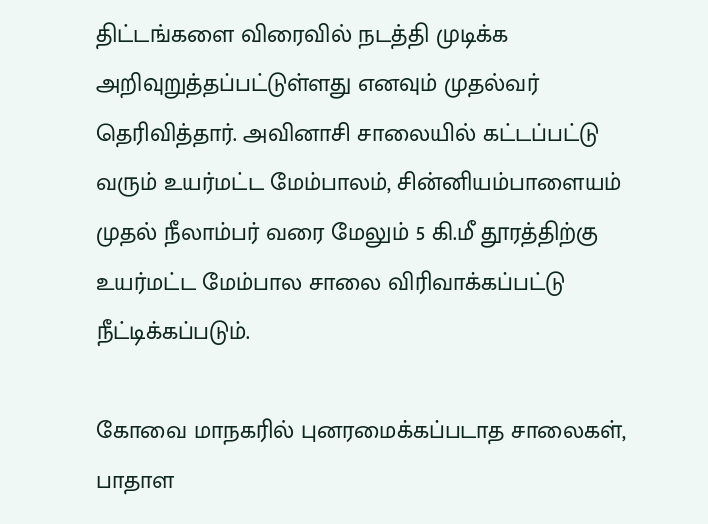திட்டங்களை விரைவில் நடத்தி முடிக்க அறிவுறுத்தப்பட்டுள்ளது எனவும் முதல்வர் தெரிவித்தார். அவினாசி சாலையில் கட்டப்பட்டு வரும் உயர்மட்ட மேம்பாலம், சின்னியம்பாளையம் முதல் நீலாம்பர் வரை மேலும் 5 கி.மீ தூரத்திற்கு உயர்மட்ட மேம்பால சாலை விரிவாக்கப்பட்டு நீட்டிக்கப்படும்.

கோவை மாநகரில் புனரமைக்கப்படாத சாலைகள், பாதாள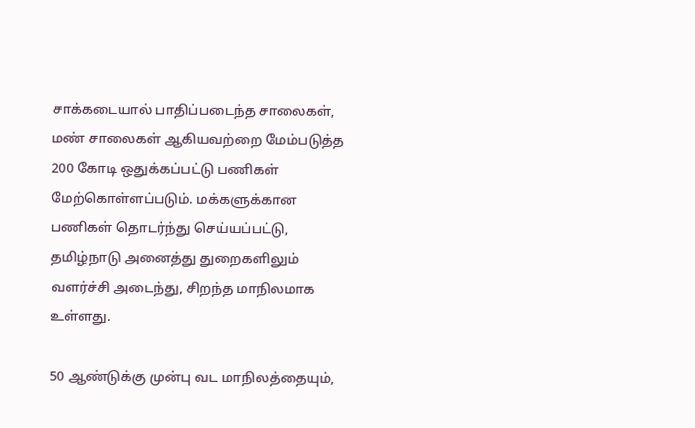சாக்கடையால் பாதிப்படைந்த சாலைகள், மண் சாலைகள் ஆகியவற்றை மேம்படுத்த 200 கோடி ஒதுக்கப்பட்டு பணிகள் மேற்கொள்ளப்படும். மக்களுக்கான பணிகள் தொடர்ந்து செய்யப்பட்டு, தமிழ்நாடு அனைத்து துறைகளிலும் வளர்ச்சி அடைந்து, சிறந்த மாநிலமாக உள்ளது.

50 ஆண்டுக்கு முன்பு வட மாநிலத்தையும்,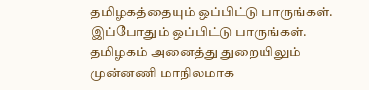தமிழகத்தையும் ஒப்பிட்டு பாருங்கள். இப்போதும் ஒப்பிட்டு பாருங்கள். தமிழகம் அனைத்து துறையிலும் முன்னணி மாநிலமாக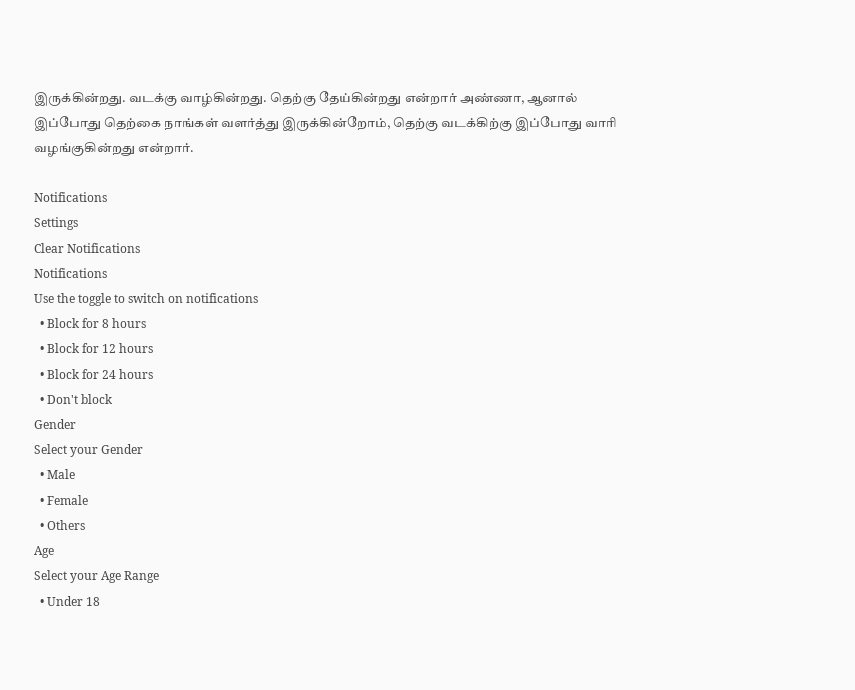இருக்கின்றது. வடக்கு வாழ்கின்றது. தெற்கு தேய்கின்றது என்றார் அண்ணா, ஆனால் இப்போது தெற்கை நாங்கள் வளர்த்து இருக்கின்றோம், தெற்கு வடக்கிற்கு இப்போது வாரி வழங்குகின்றது என்றார்.

Notifications
Settings
Clear Notifications
Notifications
Use the toggle to switch on notifications
  • Block for 8 hours
  • Block for 12 hours
  • Block for 24 hours
  • Don't block
Gender
Select your Gender
  • Male
  • Female
  • Others
Age
Select your Age Range
  • Under 18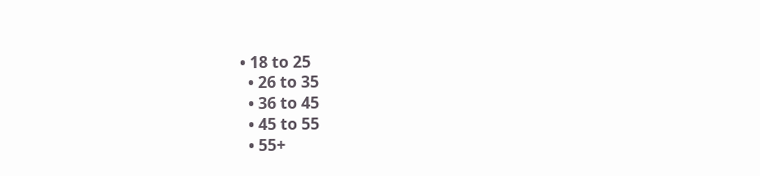• 18 to 25
  • 26 to 35
  • 36 to 45
  • 45 to 55
  • 55+